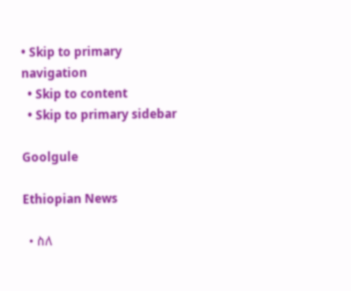• Skip to primary navigation
  • Skip to content
  • Skip to primary sidebar

Goolgule

Ethiopian News

  • ስለ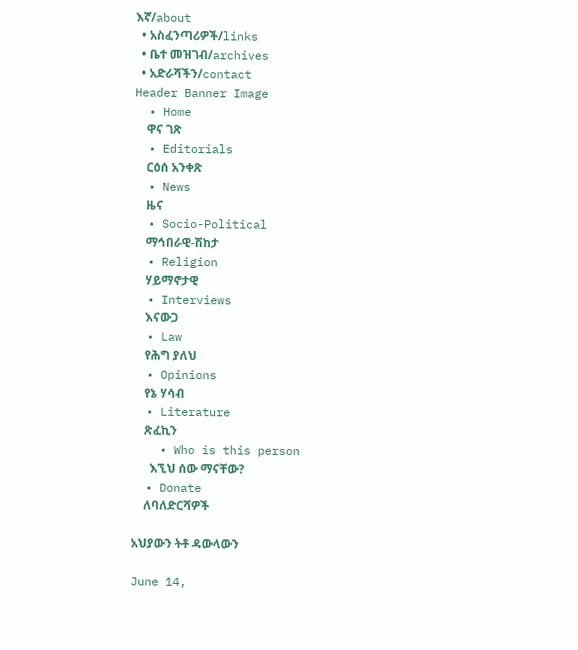እኛ/about
  • አስፈንጣሪዎች/links
  • ቤተ መዝገብ/archives
  • አድራሻችን/contact
Header Banner Image
  • Home
    ዋና ገጽ
  • Editorials
    ርዕሰ አንቀጽ
  • News
    ዜና
  • Socio-Political
    ማኅበራዊ-ሽከታ
  • Religion
    ሃይማኖታዊ
  • Interviews
    እናውጋ
  • Law
    የሕግ ያለህ
  • Opinions
    የኔ ሃሳብ
  • Literature
    ጽፈኪን
    • Who is this person
      እኚህ ሰው ማናቸው?
  • Donate
    ለባለድርሻዎች

አህያውን ትቶ ዳውላውን

June 14,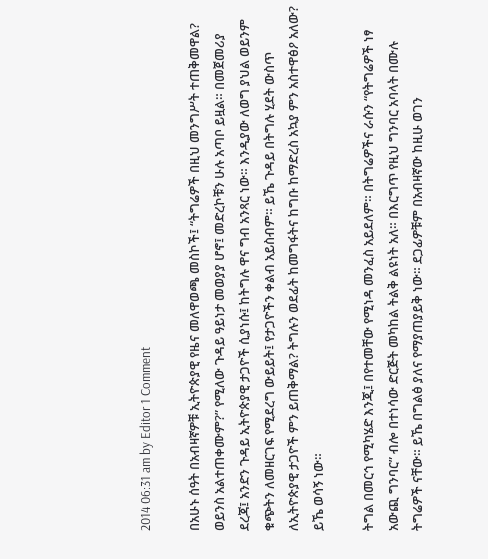2014 06:31 am by Editor 1 Comment

በአሁኑ ሰዓት በአብዛኛዎቹ ኢትዮጵያዊ የዜና መለዋወጫ መስኮች፤ “ትግሬዎች በዚህ መንግሥት ተጠቅመዋል? ወይንስ አልተጠቀሙም?” የሚለው ጉዳይ ዓይነታ መወያያ ሆኖ፤ መድረኮቹን ሁሉ አጣቦ ይዟል። በመጀመሪያ ደረጃ፤ አንድን ጉዳይ ኢትዮጵያዊ ታጋዮች ሲያነሱ፤ ከትግሉ ዋና ግብ አንጻር ነው። እንዲያው ለወግ ያህል ወይንም ቁጭትን ለመዘርገፍ የሚደረግ ውይይት፤ የታጋዮችን ቀልብ አይስብም። ይኼ ጉዳይ በትግሉ ሂደት ውስጥ ለኢትዮጵያዊ ታጋዮች ምን ይጠቅማል? ትግሉን ወደፊት ከመግፋትና ከግቡ ከማድረስ አኳያ ምን አስተዋፅዖ አለው? ይኼ ወሳኝ ነው።

ትግል በመርኅ የሚካሄድ እንጂ፤ በየተመቸው የሚነዳ መንፈስ አይደለም። በትግሬዎችና ራሱን “የትግሬዎች ነፃ አውጪ ግንባር” ብሎ በተነሳው ድርጅት መካከል ትልቅ ልዩነት አለ። በእርግጥ የዚህ ግንባር አባላት በሙሉ ትግሬዎች ናቸው። ይኼ በግልፅ ያለና የማያጠያይቅ ነው። ደጋፊዎቹም በአብዛኛው ከዚሁ ወገን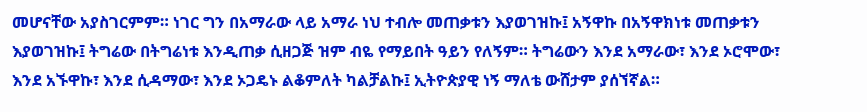መሆናቸው አያስገርምም። ነገር ግን በአማራው ላይ አማራ ነህ ተብሎ መጠቃቱን እያወገዝኩ፤ አኝዋኩ በአኝዋክነቱ መጠቃቱን እያወገዝኩ፤ ትግሬው በትግሬነቱ እንዲጠቃ ሲዘጋጅ ዝም ብዬ የማይበት ዓይን የለኝም። ትግሬውን እንደ አማራው፣ እንደ ኦሮሞው፣ እንደ አኙዋኩ፣ እንደ ሲዳማው፣ እንደ ኦጋዴኑ ልቆምለት ካልቻልኩ፤ ኢትዮጵያዊ ነኝ ማለቴ ውሸታም ያሰኘኛል።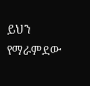ይህን የማራምደው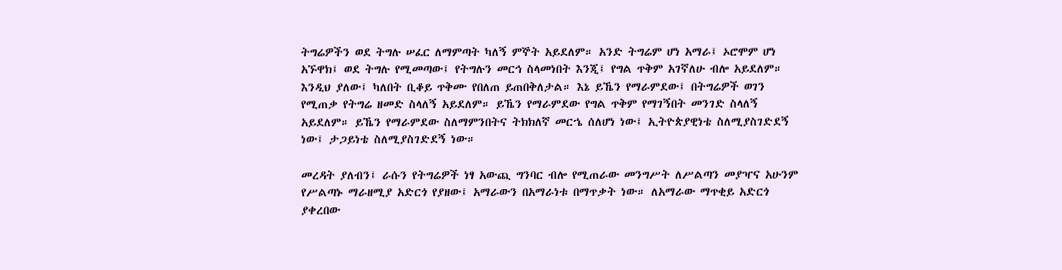ትግሬዎችን ወደ ትግሉ ሠፈር ለማምጣት ካለኝ ምኞት አይደለም። አንድ ትግሬም ሆነ አማራ፤ ኦሮሞም ሆነ አኙዋክ፤ ወደ ትግሉ የሚመጣው፤ የትግሉን መርኅ ስላመነበት እንጂ፤ የግል ጥቅም አገኛለሁ ብሎ አይደለም። እንዲህ ያለው፤ ካለበት ቢቆይ ጥቅሙ የበለጠ ይጠበቅለታል። እኔ ይኼን የማራምደው፤ በትግሬዎች ወገን የሚጠቃ የትግሬ ዘመድ ስላለኝ አይደለም። ይኼን የማራምደው የግል ጥቅም የማገኝበት መንገድ ስላለኝ አይደለም። ይኼን የማራምደው ስለማምንበትና ትክክለኛ መርኄ ሰለሆነ ነው፤ ኢትዮጵያዊነቴ ስለሚያስገድደኝ ነው፤ ታጋይነቴ ስለሚያስገድደኝ ነው።

መረዳት ያለብን፤ ራሱን የትግሬዎች ነፃ አውጪ ግንባር ብሎ የሚጠራው መንግሥት ለሥልጣን መያዣና አሁንም የሥልጣኑ ማራዘሚያ አድርጎ የያዘው፤ አማራውን በአማራነቱ በማጥቃት ነው። ለአማራው ማጥቂይ አድርጎ ያቀረበው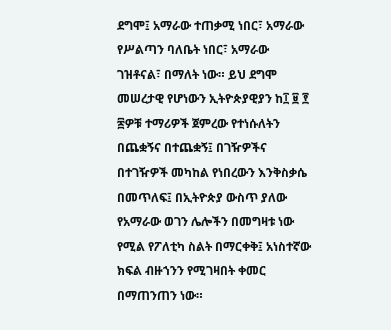ደግሞ፤ አማራው ተጠቃሚ ነበር፣ አማራው የሥልጣን ባለቤት ነበር፣ አማራው ገዝቶናል፣ በማለት ነው። ይህ ደግሞ መሠረታዊ የሆነውን ኢትዮጵያዊያን ከ፲ ፱ ፻ ፷ዎቹ ተማሪዎች ጀምረው የተነሱለትን በጨቋኝና በተጨቋኝ፤ በገዥዎችና በተገዥዎች መካከል የነበረውን እንቅስቃሴ በመጥለፍ፤ በኢትዮጵያ ውስጥ ያለው የአማራው ወገን ሌሎችን በመግዛቱ ነው የሚል የፖለቲካ ስልት በማርቀቅ፤ አነስተኛው ክፍል ብዙኀንን የሚገዛበት ቀመር በማጠንጠን ነው።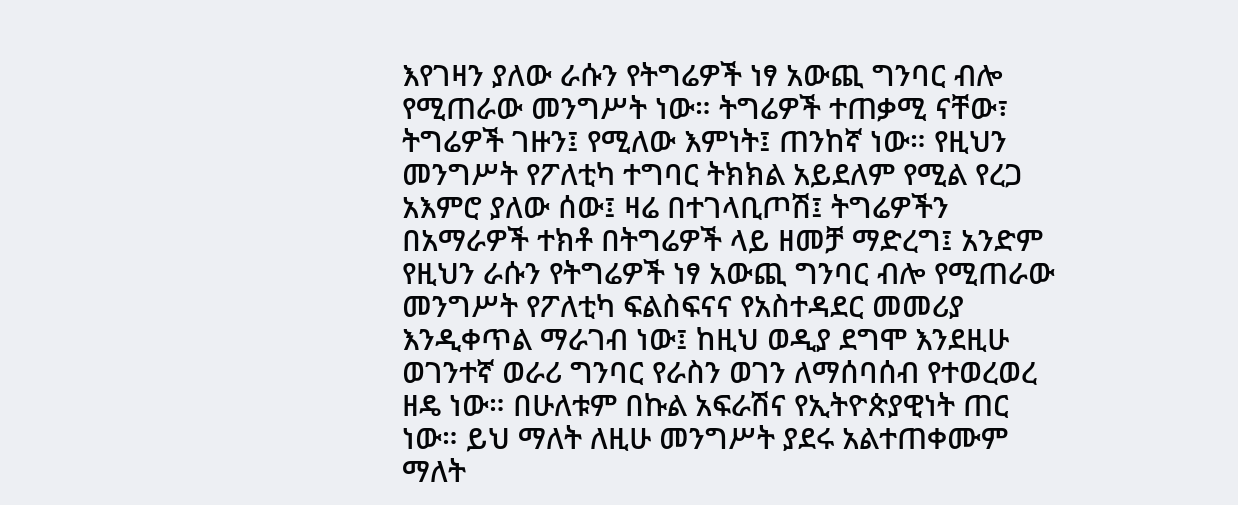እየገዛን ያለው ራሱን የትግሬዎች ነፃ አውጪ ግንባር ብሎ የሚጠራው መንግሥት ነው። ትግሬዎች ተጠቃሚ ናቸው፣ ትግሬዎች ገዙን፤ የሚለው እምነት፤ ጠንከኛ ነው። የዚህን መንግሥት የፖለቲካ ተግባር ትክክል አይደለም የሚል የረጋ አእምሮ ያለው ሰው፤ ዛሬ በተገላቢጦሽ፤ ትግሬዎችን በአማራዎች ተክቶ በትግሬዎች ላይ ዘመቻ ማድረግ፤ አንድም የዚህን ራሱን የትግሬዎች ነፃ አውጪ ግንባር ብሎ የሚጠራው መንግሥት የፖለቲካ ፍልስፍናና የአስተዳደር መመሪያ እንዲቀጥል ማራገብ ነው፤ ከዚህ ወዲያ ደግሞ እንደዚሁ ወገንተኛ ወራሪ ግንባር የራስን ወገን ለማሰባሰብ የተወረወረ ዘዴ ነው። በሁለቱም በኩል አፍራሽና የኢትዮጵያዊነት ጠር ነው። ይህ ማለት ለዚሁ መንግሥት ያደሩ አልተጠቀሙም ማለት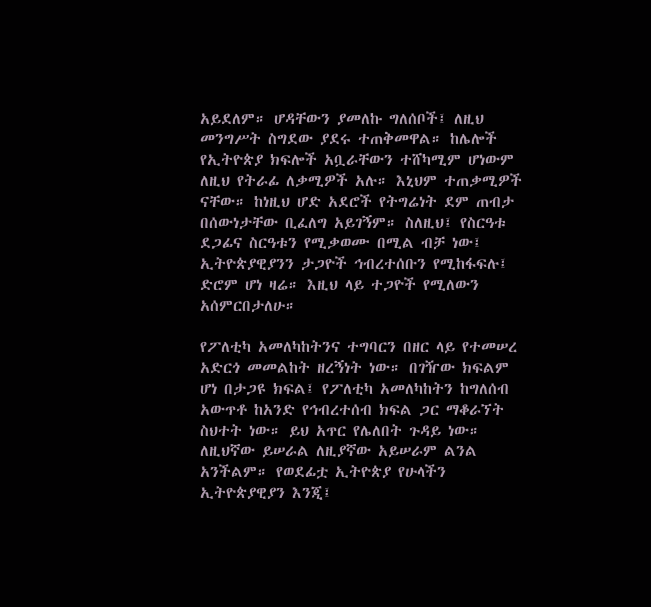አይደለም። ሆዳቸውን ያመለኩ ግለሰቦች፤ ለዚህ መንግሥት ስግደው ያደሩ ተጠቅመዋል። ከሌሎች የኢትዮጵያ ክፍሎች አቧራቸውን ተሸካሚም ሆነውም ለዚህ የትራፊ ለቃሚዎች አሉ። እኒህም ተጠቃሚዎች ናቸው። ከነዚህ ሆድ አደሮች የትግሬነት ደም ጠብታ በሰውነታቸው ቢፈለግ አይገኝም። ስለዚህ፤ የስርዓቱ ደጋፊና ስርዓቱን የሚቃወሙ በሚል ብቻ ነው፤ ኢትዮጵያዊያንን ታጋዮች ኅብረተሰቡን የሚከፋፍሉ፤ ድሮም ሆነ ዛሬ። እዚህ ላይ ተጋዮች የሚለውን አሰምርበታለሁ።

የፖለቲካ አመለካከትንና ተግባርን በዘር ላይ የተመሠረ አድርጎ መመልከት ዘረኝነት ነው። በገዥው ክፍልም ሆነ በታጋዩ ክፍል፤ የፖለቲካ አመለካከትን ከግለሰብ አውጥቶ ከአንድ የኅብረተሰብ ክፍል ጋር ማቆራኘት ስህተት ነው። ይህ አጥር የሌለበት ጉዳይ ነው። ለዚህኛው ይሠራል ለዚያኛው አይሠራም ልንል አንችልም። የወደፊቷ ኢትዮጵያ የሁላችን ኢትዮጵያዊያን እንጂ፤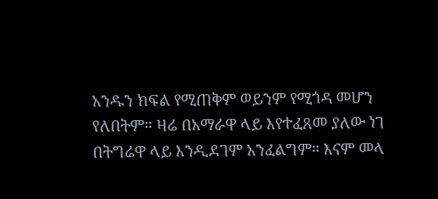አንዱን ክፍል የሚጠቅም ወይንም የሚጎዳ መሆን የለበትም። ዛሬ በአማራዋ ላይ እየተፈጸመ ያለው ነገ በትግሬዋ ላይ እንዲደገም አንፈልግም። እናም መላ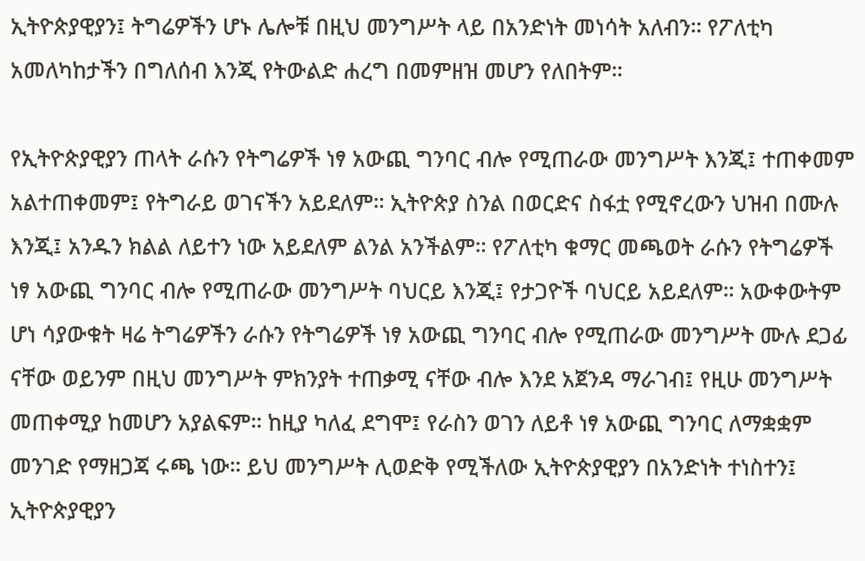ኢትዮጵያዊያን፤ ትግሬዎችን ሆኑ ሌሎቹ በዚህ መንግሥት ላይ በአንድነት መነሳት አለብን። የፖለቲካ አመለካከታችን በግለሰብ እንጂ የትውልድ ሐረግ በመምዘዝ መሆን የለበትም።

የኢትዮጵያዊያን ጠላት ራሱን የትግሬዎች ነፃ አውጪ ግንባር ብሎ የሚጠራው መንግሥት እንጂ፤ ተጠቀመም አልተጠቀመም፤ የትግራይ ወገናችን አይደለም። ኢትዮጵያ ስንል በወርድና ስፋቷ የሚኖረውን ህዝብ በሙሉ እንጂ፤ አንዱን ክልል ለይተን ነው አይደለም ልንል አንችልም። የፖለቲካ ቁማር መጫወት ራሱን የትግሬዎች ነፃ አውጪ ግንባር ብሎ የሚጠራው መንግሥት ባህርይ እንጂ፤ የታጋዮች ባህርይ አይደለም። አውቀውትም ሆነ ሳያውቁት ዛሬ ትግሬዎችን ራሱን የትግሬዎች ነፃ አውጪ ግንባር ብሎ የሚጠራው መንግሥት ሙሉ ደጋፊ ናቸው ወይንም በዚህ መንግሥት ምክንያት ተጠቃሚ ናቸው ብሎ እንደ አጀንዳ ማራገብ፤ የዚሁ መንግሥት መጠቀሚያ ከመሆን አያልፍም። ከዚያ ካለፈ ደግሞ፤ የራስን ወገን ለይቶ ነፃ አውጪ ግንባር ለማቋቋም መንገድ የማዘጋጃ ሩጫ ነው። ይህ መንግሥት ሊወድቅ የሚችለው ኢትዮጵያዊያን በአንድነት ተነስተን፤ ኢትዮጵያዊያን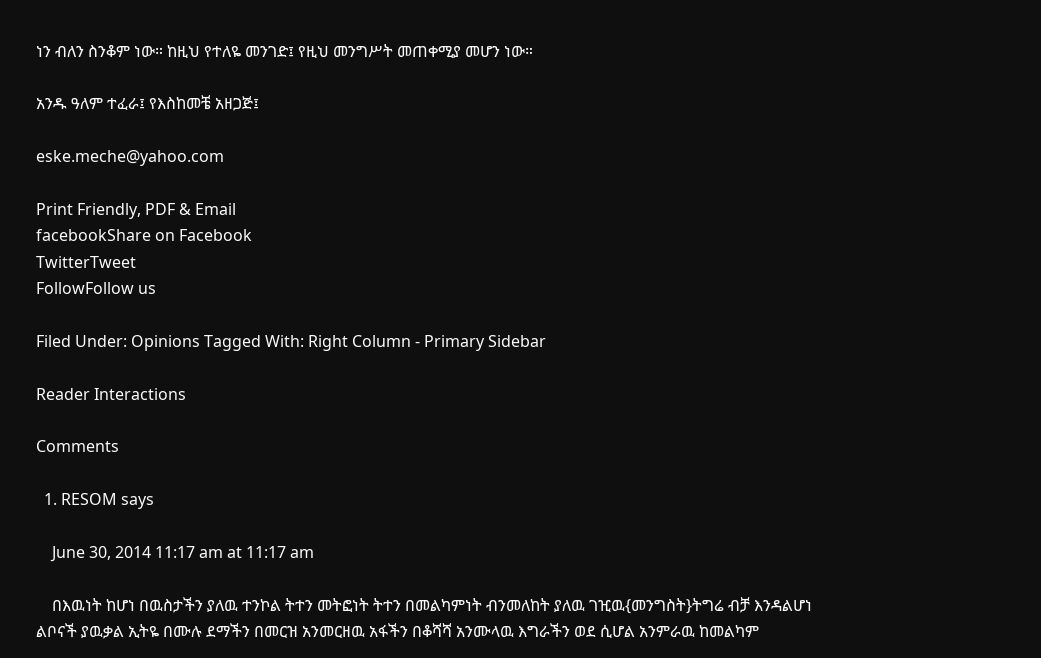ነን ብለን ስንቆም ነው። ከዚህ የተለዬ መንገድ፤ የዚህ መንግሥት መጠቀሚያ መሆን ነው።

አንዱ ዓለም ተፈራ፤ የእስከመቼ አዘጋጅ፤

eske.meche@yahoo.com

Print Friendly, PDF & Email
facebookShare on Facebook
TwitterTweet
FollowFollow us

Filed Under: Opinions Tagged With: Right Column - Primary Sidebar

Reader Interactions

Comments

  1. RESOM says

    June 30, 2014 11:17 am at 11:17 am

    በእዉነት ከሆነ በዉስታችን ያለዉ ተንኮል ትተን መትፎነት ትተን በመልካምነት ብንመለከት ያለዉ ገዢዉ{መንግስት}ትግሬ ብቻ እንዳልሆነ ልቦናች ያዉቃል ኢትዬ በሙሉ ደማችን በመርዝ አንመርዘዉ አፋችን በቆሻሻ አንሙላዉ እግራችን ወደ ሲሆል አንምራዉ ከመልካም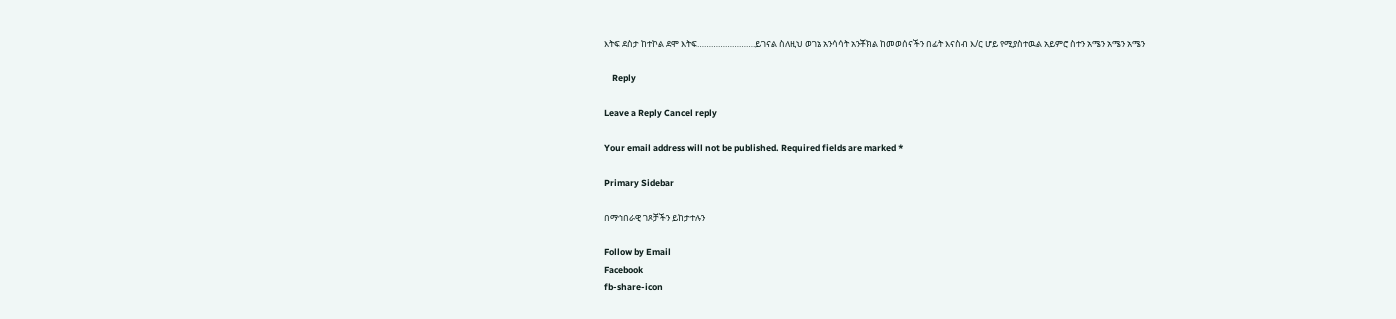እትፍ ደስታ ከተኮል ደሞ እትፍ…………………….ይገናል ስለዚህ ወገኔ አንሳሳት አንቾክል ከመወሰናችን በፊት እናስብ እ/ር ሆይ የሚያስተዉል አይምሮ ስተን አሜን አሜን አሜን

    Reply

Leave a Reply Cancel reply

Your email address will not be published. Required fields are marked *

Primary Sidebar

በማኅበራዊ ገጾቻችን ይከታተሉን

Follow by Email
Facebook
fb-share-icon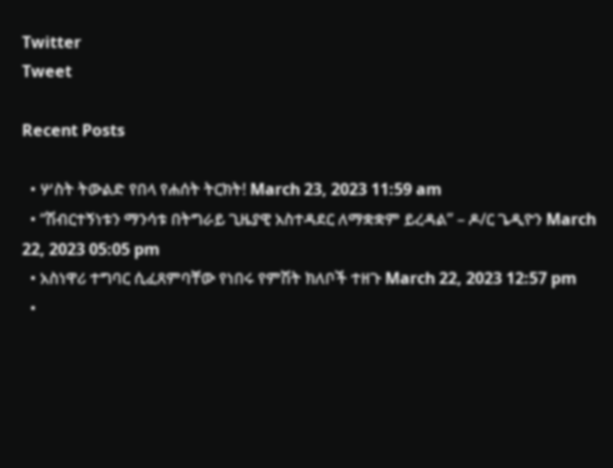Twitter
Tweet

Recent Posts

  • ሦስት ትውልድ የበላ የሐሰት ትርክት! March 23, 2023 11:59 am
  • “ሽብርተኝነቱን ማንሳቱ በትግራይ ጊዜያዊ አስተዳደር ለማቋቋም ይረዳል” – ዶ/ር ጌዲዮን March 22, 2023 05:05 pm
  • አስነዋሪ ተግባር ሲፈጸምባቸው የነበሩ የምሽት ክለቦች ተዘጉ March 22, 2023 12:57 pm
  •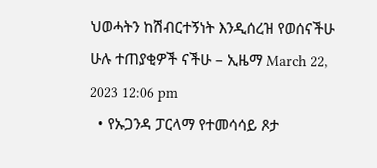ህወሓትን ከሽብርተኝነት እንዲሰረዝ የወሰናችሁ ሁሉ ተጠያቂዎች ናችሁ – ኢዜማ March 22, 2023 12:06 pm
  • የኡጋንዳ ፓርላማ የተመሳሳይ ጾታ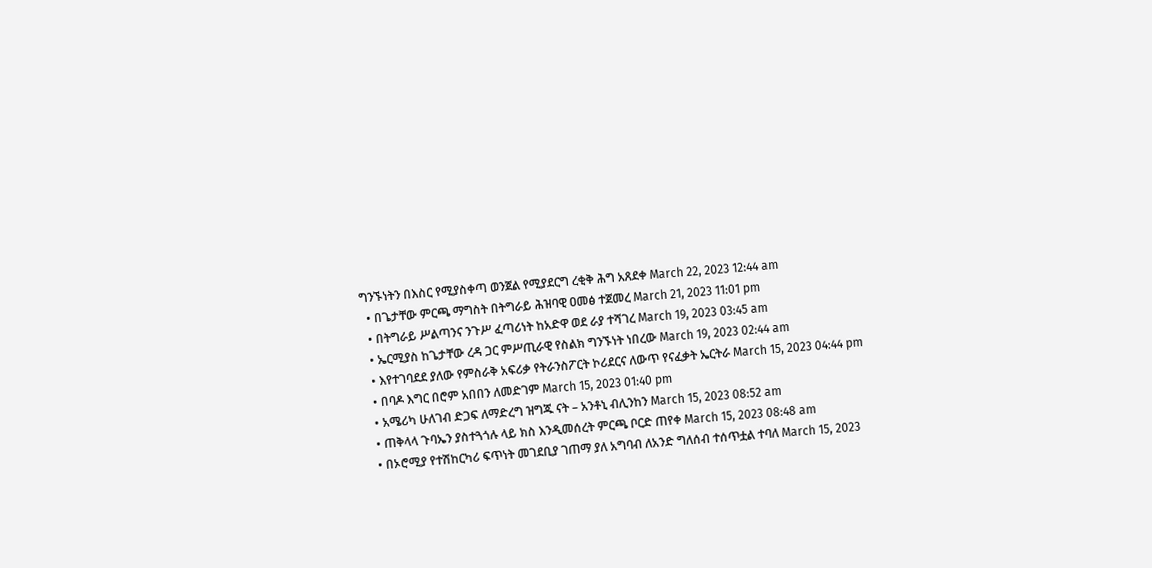ግንኙነትን በእስር የሚያስቀጣ ወንጀል የሚያደርግ ረቂቅ ሕግ አጸደቀ March 22, 2023 12:44 am
  • በጌታቸው ምርጫ ማግስት በትግራይ ሕዝባዊ ዐመፅ ተጀመረ March 21, 2023 11:01 pm
  • በትግራይ ሥልጣንና ንጉሥ ፈጣሪነት ከአድዋ ወደ ራያ ተሻገረ March 19, 2023 03:45 am
  • ኤርሚያስ ከጌታቸው ረዳ ጋር ምሥጢራዊ የስልክ ግንኙነት ነበረው March 19, 2023 02:44 am
  • እየተገባደደ ያለው የምስራቅ አፍሪቃ የትራንስፖርት ኮሪደርና ለውጥ የናፈቃት ኤርትራ March 15, 2023 04:44 pm
  • በባዶ እግር በሮም አበበን ለመድገም March 15, 2023 01:40 pm
  • አሜሪካ ሁለገብ ድጋፍ ለማድረግ ዝግጁ ናት – አንቶኒ ብሊንከን March 15, 2023 08:52 am
  • ጠቅላላ ጉባኤን ያስተጓጎሉ ላይ ክስ እንዲመሰረት ምርጫ ቦርድ ጠየቀ March 15, 2023 08:48 am
  • በኦሮሚያ የተሽከርካሪ ፍጥነት መገደቢያ ገጠማ ያለ አግባብ ለአንድ ግለሰብ ተሰጥቷል ተባለ March 15, 2023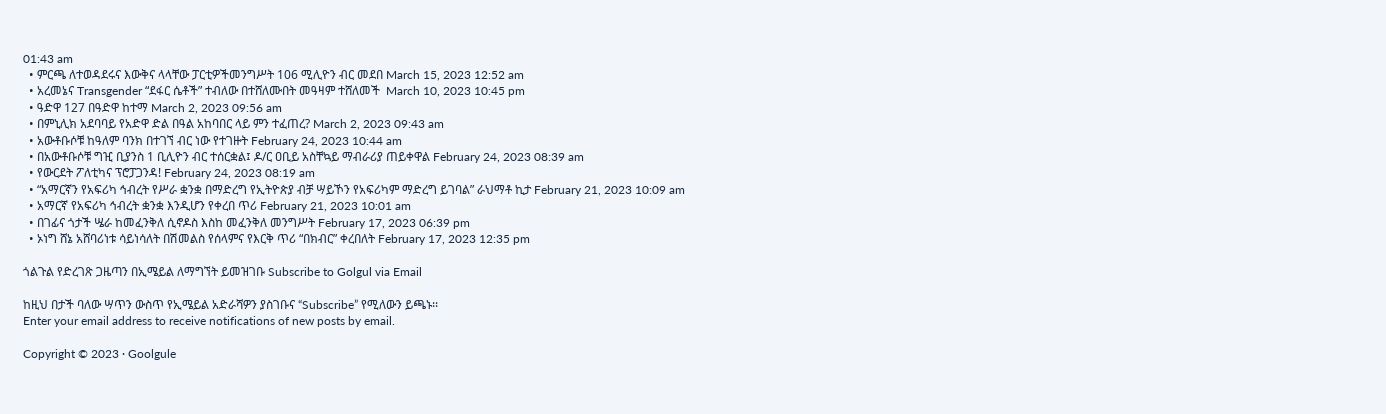01:43 am
  • ምርጫ ለተወዳደሩና እውቅና ላላቸው ፓርቲዎችመንግሥት 106 ሚሊዮን ብር መደበ March 15, 2023 12:52 am
  • አረመኔና Transgender “ደፋር ሴቶች” ተብለው በተሸለሙበት መዓዛም ተሸለመች  March 10, 2023 10:45 pm
  • ዓድዋ 127 በዓድዋ ከተማ March 2, 2023 09:56 am
  • በምኒሊክ አደባባይ የአድዋ ድል በዓል አከባበር ላይ ምን ተፈጠረ? March 2, 2023 09:43 am
  • አውቶቡሶቹ ከዓለም ባንክ በተገኘ ብር ነው የተገዙት February 24, 2023 10:44 am
  • በአውቶቡሶቹ ግዢ ቢያንስ 1 ቢሊዮን ብር ተሰርቋል፤ ዶ/ር ዐቢይ አስቸኳይ ማብራሪያ ጠይቀዋል February 24, 2023 08:39 am
  • የውርደት ፖለቲካና ፕሮፓጋንዳ! February 24, 2023 08:19 am
  • “አማርኛን የአፍሪካ ኅብረት የሥራ ቋንቋ በማድረግ የኢትዮጵያ ብቻ ሣይኾን የአፍሪካም ማድረግ ይገባል” ራህማቶ ኪታ February 21, 2023 10:09 am
  • አማርኛ የአፍሪካ ኅብረት ቋንቋ እንዲሆን የቀረበ ጥሪ February 21, 2023 10:01 am
  • በገፊና ጎታች ሤራ ከመፈንቅለ ሲኖዶስ እስከ መፈንቅለ መንግሥት February 17, 2023 06:39 pm
  • ኦነግ ሸኔ አሸባሪነቱ ሳይነሳለት በሽመልስ የሰላምና የእርቅ ጥሪ “በክብር” ቀረበለት February 17, 2023 12:35 pm

ጎልጉል የድረገጽ ጋዜጣን በኢሜይል ለማግኘት ይመዝገቡ Subscribe to Golgul via Email

ከዚህ በታች ባለው ሣጥን ውስጥ የኢሜይል አድራሻዎን ያስገቡና “Subscribe” የሚለውን ይጫኑ፡፡
Enter your email address to receive notifications of new posts by email.

Copyright © 2023 · Goolgule